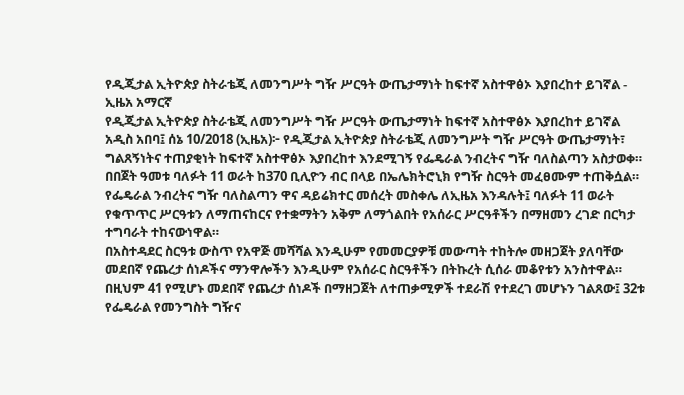የዲጂታል ኢትዮጵያ ስትራቴጂ ለመንግሥት ግዥ ሥርዓት ውጤታማነት ከፍተኛ አስተዋፅኦ እያበረከተ ይገኛል - ኢዜአ አማርኛ
የዲጂታል ኢትዮጵያ ስትራቴጂ ለመንግሥት ግዥ ሥርዓት ውጤታማነት ከፍተኛ አስተዋፅኦ እያበረከተ ይገኛል
አዲስ አበባ፤ ሰኔ 10/2018 (ኢዜአ)፦ የዲጂታል ኢትዮጵያ ስትራቴጂ ለመንግሥት ግዥ ሥርዓት ውጤታማነት፣ ግልጸኝነትና ተጠያቂነት ከፍተኛ አስተዋፅኦ እያበረከተ እንደሚገኝ የፌዴራል ንብረትና ግዥ ባለስልጣን አስታወቀ።
በበጀት ዓመቱ ባለፉት 11 ወራት ከ370 ቢሊዮን ብር በላይ በኤሌክትሮኒክ የግዥ ስርዓት መፈፀሙም ተጠቅሷል።
የፌዴራል ንብረትና ግዥ ባለስልጣን ዋና ዳይሬክተር መሰረት መስቀሌ ለኢዜአ እንዳሉት፤ ባለፉት 11 ወራት የቁጥጥር ሥርዓቱን ለማጠናከርና የተቋማትን አቅም ለማጎልበት የአሰራር ሥርዓቶችን በማዘመን ረገድ በርካታ ተግባራት ተከናውነዋል።
በአስተዳደር ስርዓቱ ውስጥ የአዋጅ መሻሻል እንዲሁም የመመርያዎቹ መውጣት ተከትሎ መዘጋጀት ያለባቸው መደበኛ የጨረታ ሰነዶችና ማንዋሎችን እንዲሁም የአሰራር ስርዓቶችን በትኩረት ሲሰራ መቆየቱን አንስተዋል።
በዚህም 41 የሚሆኑ መደበኛ የጨረታ ሰነዶች በማዘጋጀት ለተጠቃሚዎች ተደራሽ የተደረገ መሆኑን ገልጸው፤ 32ቱ የፌዴራል የመንግስት ግዥና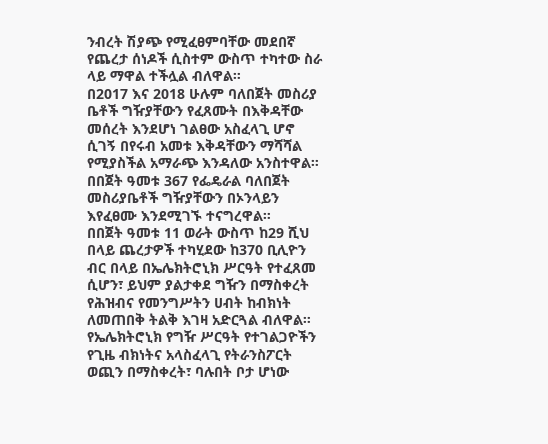ንብረት ሽያጭ የሚፈፀምባቸው መደበኛ የጨረታ ሰነዶች ሲስተም ውስጥ ተካተው ስራ ላይ ማዋል ተችሏል ብለዋል።
በ2017 እና 2018 ሁሉም ባለበጀት መስሪያ ቤቶች ግዥያቸውን የፈጸሙት በእቅዳቸው መሰረት እንደሆነ ገልፀው አስፈላጊ ሆኖ ሲገኝ በየሩብ አመቱ እቅዳቸውን ማሻሻል የሚያስችል አማራጭ እንዳለው አንስተዋል።
በበጀት ዓመቱ 367 የፌዴራል ባለበጀት መስሪያቤቶች ግዥያቸውን በኦንላይን እየፈፀሙ እንደሚገኙ ተናግረዋል።
በበጀት ዓመቱ 11 ወራት ውስጥ ከ29 ሺህ በላይ ጨረታዎች ተካሂደው ከ370 ቢሊዮን ብር በላይ በኤሌክትሮኒክ ሥርዓት የተፈጸመ ሲሆን፣ ይህም ያልታቀደ ግዥን በማስቀረት የሕዝብና የመንግሥትን ሀብት ከብክነት ለመጠበቅ ትልቅ እገዛ አድርጓል ብለዋል።
የኤሌክትሮኒክ የግዥ ሥርዓት የተገልጋዮችን የጊዜ ብክነትና አላስፈላጊ የትራንስፖርት ወጪን በማስቀረት፣ ባሉበት ቦታ ሆነው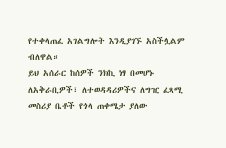የተቀላጠፈ አገልግሎት እንዲያገኙ አስችሏልም ብለዋል።
ይህ አሰራር ከሰዎች ንክኪ ነፃ በመሆኑ ለአቅራቢዎች፣ ለተወዳዳሪዎችና ለግዢ ፈጻሚ መስሪያ ቤቶች የጎላ ጠቀሜታ ያለው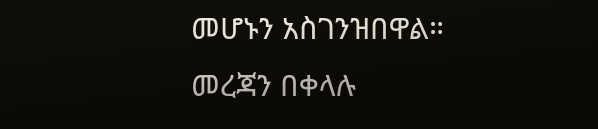መሆኑን አስገንዝበዋል።
መረጃን በቀላሉ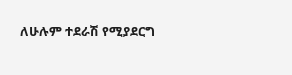ለሁሉም ተደራሽ የሚያደርግ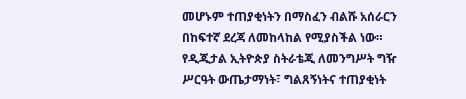መሆኑም ተጠያቂነትን በማስፈን ብልሹ አሰራርን በከፍተኛ ደረጃ ለመከላከል የሚያስችል ነው።
የዲጂታል ኢትዮጵያ ስትራቴጂ ለመንግሥት ግዥ ሥርዓት ውጤታማነት፣ ግልጸኝነትና ተጠያቂነት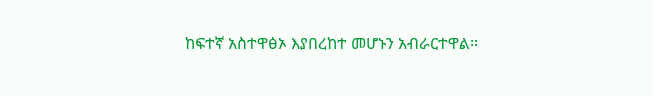ከፍተኛ አስተዋፅኦ እያበረከተ መሆኑን አብራርተዋል።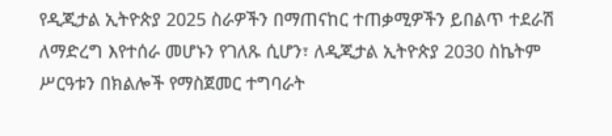የዲጂታል ኢትዮጵያ 2025 ስራዎችን በማጠናከር ተጠቃሚዎችን ይበልጥ ተደራሽ ለማድረግ እየተሰራ መሆኑን የገለጹ ሲሆን፣ ለዲጂታል ኢትዮጵያ 2030 ስኬትም ሥርዓቱን በክልሎች የማስጀመር ተግባራት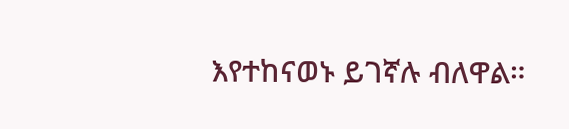እየተከናወኑ ይገኛሉ ብለዋል።